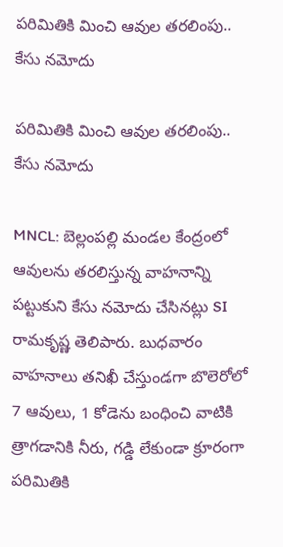పరిమితికి మించి ఆవుల తరలింపు.. కేసు నమోదు

పరిమితికి మించి ఆవుల తరలింపు.. కేసు నమోదు

MNCL: బెల్లంపల్లి మండల కేంద్రంలో ఆవులను తరలిస్తున్న వాహనాన్ని పట్టుకుని కేసు నమోదు చేసినట్లు SI రామకృష్ణ తెలిపారు. బుధవారం వాహనాలు తనిఖీ చేస్తుండగా బొలెరోలో 7 ఆవులు, 1 కోడెను బంధించి వాటికి త్రాగడానికి నీరు, గడ్డి లేకుండా క్రూరంగా పరిమితికి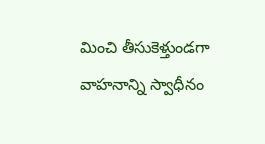మించి తీసుకెళ్తుండగా వాహనాన్ని స్వాధీనం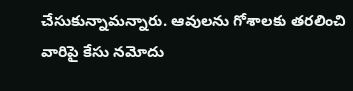చేసుకున్నామన్నారు. ఆవులను గోశాలకు తరలించి వారిపై కేసు నమోదు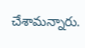చేశామన్నారు.